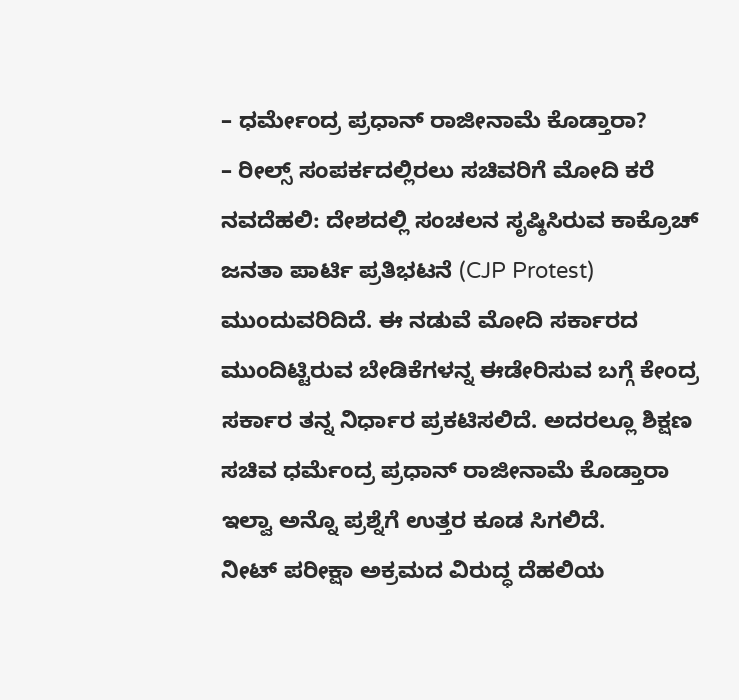– ಧರ್ಮೇಂದ್ರ ಪ್ರಧಾನ್ ರಾಜೀನಾಮೆ ಕೊಡ್ತಾರಾ?
– ರೀಲ್ಸ್ ಸಂಪರ್ಕದಲ್ಲಿರಲು ಸಚಿವರಿಗೆ ಮೋದಿ ಕರೆ
ನವದೆಹಲಿ: ದೇಶದಲ್ಲಿ ಸಂಚಲನ ಸೃಷ್ಠಿಸಿರುವ ಕಾಕ್ರೊಚ್ ಜನತಾ ಪಾರ್ಟಿ ಪ್ರತಿಭಟನೆ (CJP Protest) ಮುಂದುವರಿದಿದೆ. ಈ ನಡುವೆ ಮೋದಿ ಸರ್ಕಾರದ ಮುಂದಿಟ್ಟಿರುವ ಬೇಡಿಕೆಗಳನ್ನ ಈಡೇರಿಸುವ ಬಗ್ಗೆ ಕೇಂದ್ರ ಸರ್ಕಾರ ತನ್ನ ನಿರ್ಧಾರ ಪ್ರಕಟಿಸಲಿದೆ. ಅದರಲ್ಲೂ ಶಿಕ್ಷಣ ಸಚಿವ ಧರ್ಮೆಂದ್ರ ಪ್ರಧಾನ್ ರಾಜೀನಾಮೆ ಕೊಡ್ತಾರಾ ಇಲ್ವಾ ಅನ್ನೊ ಪ್ರಶ್ನೆಗೆ ಉತ್ತರ ಕೂಡ ಸಿಗಲಿದೆ.
ನೀಟ್ ಪರೀಕ್ಷಾ ಅಕ್ರಮದ ವಿರುದ್ಧ ದೆಹಲಿಯ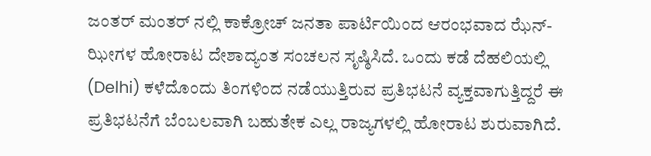ಜಂತರ್ ಮಂತರ್ ನಲ್ಲಿ ಕಾಕ್ರೋಚ್ ಜನತಾ ಪಾರ್ಟಿಯಿಂದ ಆರಂಭವಾದ ಝೆನ್-ಝೀಗಳ ಹೋರಾಟ ದೇಶಾದ್ಯಂತ ಸಂಚಲನ ಸೃಷ್ಠಿಸಿದೆ. ಒಂದು ಕಡೆ ದೆಹಲಿಯಲ್ಲಿ (Delhi) ಕಳೆದೊಂದು ತಿಂಗಳಿಂದ ನಡೆಯುತ್ತಿರುವ ಪ್ರತಿಭಟನೆ ವ್ಯಕ್ತವಾಗುತ್ತಿದ್ದರೆ ಈ ಪ್ರತಿಭಟನೆಗೆ ಬೆಂಬಲವಾಗಿ ಬಹುತೇಕ ಎಲ್ಲ ರಾಜ್ಯಗಳಲ್ಲಿ ಹೋರಾಟ ಶುರುವಾಗಿದೆ.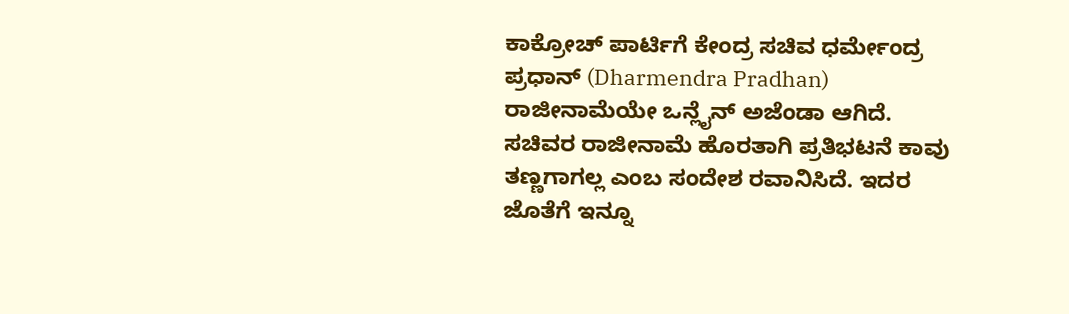ಕಾಕ್ರೋಚ್ ಪಾರ್ಟಿಗೆ ಕೇಂದ್ರ ಸಚಿವ ಧರ್ಮೇಂದ್ರ ಪ್ರಧಾನ್ (Dharmendra Pradhan) ರಾಜೀನಾಮೆಯೇ ಒನ್ಲೈನ್ ಅಜೆಂಡಾ ಆಗಿದೆ. ಸಚಿವರ ರಾಜೀನಾಮೆ ಹೊರತಾಗಿ ಪ್ರತಿಭಟನೆ ಕಾವು ತಣ್ಣಗಾಗಲ್ಲ ಎಂಬ ಸಂದೇಶ ರವಾನಿಸಿದೆ. ಇದರ ಜೊತೆಗೆ ಇನ್ನೂ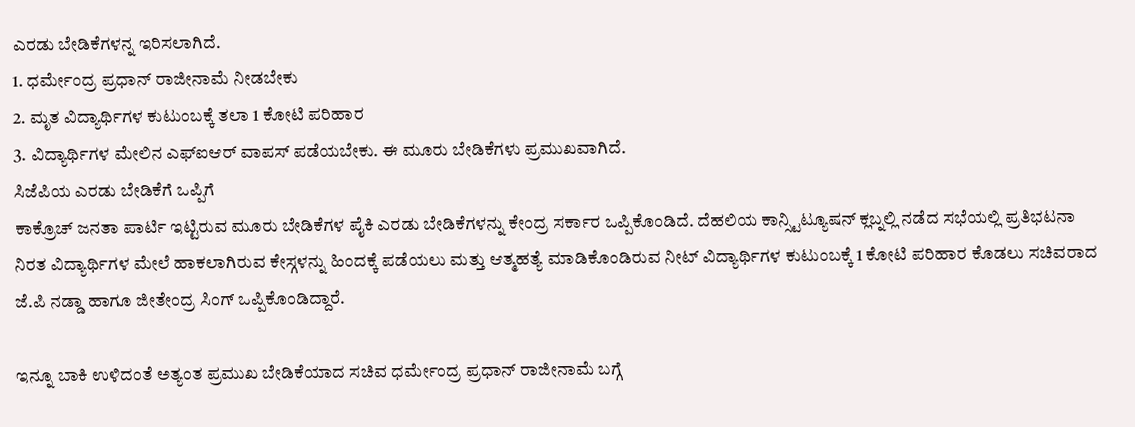ಎರಡು ಬೇಡಿಕೆಗಳನ್ನ ಇರಿಸಲಾಗಿದೆ.
1. ಧರ್ಮೇಂದ್ರ ಪ್ರಧಾನ್ ರಾಜೀನಾಮೆ ನೀಡಬೇಕು
2. ಮೃತ ವಿದ್ಯಾರ್ಥಿಗಳ ಕುಟುಂಬಕ್ಕೆ ತಲಾ 1 ಕೋಟಿ ಪರಿಹಾರ
3. ವಿದ್ಯಾರ್ಥಿಗಳ ಮೇಲಿನ ಎಫ್ಐಆರ್ ವಾಪಸ್ ಪಡೆಯಬೇಕು. ಈ ಮೂರು ಬೇಡಿಕೆಗಳು ಪ್ರಮುಖವಾಗಿದೆ.
ಸಿಜೆಪಿಯ ಎರಡು ಬೇಡಿಕೆಗೆ ಒಪ್ಪಿಗೆ
ಕಾಕ್ರೊಚ್ ಜನತಾ ಪಾರ್ಟಿ ಇಟ್ಟಿರುವ ಮೂರು ಬೇಡಿಕೆಗಳ ಪೈಕಿ ಎರಡು ಬೇಡಿಕೆಗಳನ್ನು ಕೇಂದ್ರ ಸರ್ಕಾರ ಒಪ್ಪಿಕೊಂಡಿದೆ. ದೆಹಲಿಯ ಕಾನ್ಸ್ಟಿಟ್ಯೂಷನ್ ಕ್ಲಬ್ನಲ್ಲಿ ನಡೆದ ಸಭೆಯಲ್ಲಿ ಪ್ರತಿಭಟನಾ ನಿರತ ವಿದ್ಯಾರ್ಥಿಗಳ ಮೇಲೆ ಹಾಕಲಾಗಿರುವ ಕೇಸ್ಗಳನ್ನು ಹಿಂದಕ್ಕೆ ಪಡೆಯಲು ಮತ್ತು ಆತ್ಮಹತ್ಯೆ ಮಾಡಿಕೊಂಡಿರುವ ನೀಟ್ ವಿದ್ಯಾರ್ಥಿಗಳ ಕುಟುಂಬಕ್ಕೆ 1 ಕೋಟಿ ಪರಿಹಾರ ಕೊಡಲು ಸಚಿವರಾದ ಜೆ.ಪಿ ನಡ್ಡಾ ಹಾಗೂ ಜೀತೇಂದ್ರ ಸಿಂಗ್ ಒಪ್ಪಿಕೊಂಡಿದ್ದಾರೆ.

ಇನ್ನೂ ಬಾಕಿ ಉಳಿದಂತೆ ಅತ್ಯಂತ ಪ್ರಮುಖ ಬೇಡಿಕೆಯಾದ ಸಚಿವ ಧರ್ಮೇಂದ್ರ ಪ್ರಧಾನ್ ರಾಜೀನಾಮೆ ಬಗ್ಗೆ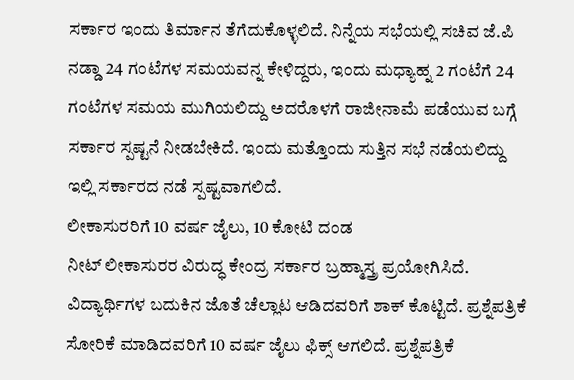ಸರ್ಕಾರ ಇಂದು ತಿರ್ಮಾನ ತೆಗೆದುಕೊಳ್ಳಲಿದೆ. ನಿನ್ನೆಯ ಸಭೆಯಲ್ಲಿ ಸಚಿವ ಜೆ.ಪಿ ನಡ್ಡಾ 24 ಗಂಟೆಗಳ ಸಮಯವನ್ನ ಕೇಳಿದ್ದರು, ಇಂದು ಮಧ್ಯಾಹ್ನ 2 ಗಂಟೆಗೆ 24 ಗಂಟೆಗಳ ಸಮಯ ಮುಗಿಯಲಿದ್ದು ಅದರೊಳಗೆ ರಾಜೀನಾಮೆ ಪಡೆಯುವ ಬಗ್ಗೆ ಸರ್ಕಾರ ಸ್ಪಷ್ಟನೆ ನೀಡಬೇಕಿದೆ. ಇಂದು ಮತ್ತೊಂದು ಸುತ್ತಿನ ಸಭೆ ನಡೆಯಲಿದ್ದು ಇಲ್ಲಿ ಸರ್ಕಾರದ ನಡೆ ಸ್ಪಷ್ಟವಾಗಲಿದೆ.
ಲೀಕಾಸುರರಿಗೆ 10 ವರ್ಷ ಜೈಲು, 10 ಕೋಟಿ ದಂಡ
ನೀಟ್ ಲೀಕಾಸುರರ ವಿರುದ್ಧ ಕೇಂದ್ರ ಸರ್ಕಾರ ಬ್ರಹ್ಮಾಸ್ತ್ರ ಪ್ರಯೋಗಿಸಿದೆ. ವಿದ್ಯಾರ್ಥಿಗಳ ಬದುಕಿನ ಜೊತೆ ಚೆಲ್ಲಾಟ ಆಡಿದವರಿಗೆ ಶಾಕ್ ಕೊಟ್ಟಿದೆ. ಪ್ರಶ್ನೆಪತ್ರಿಕೆ ಸೋರಿಕೆ ಮಾಡಿದವರಿಗೆ 10 ವರ್ಷ ಜೈಲು ಫಿಕ್ಸ್ ಆಗಲಿದೆ. ಪ್ರಶ್ನೆಪತ್ರಿಕೆ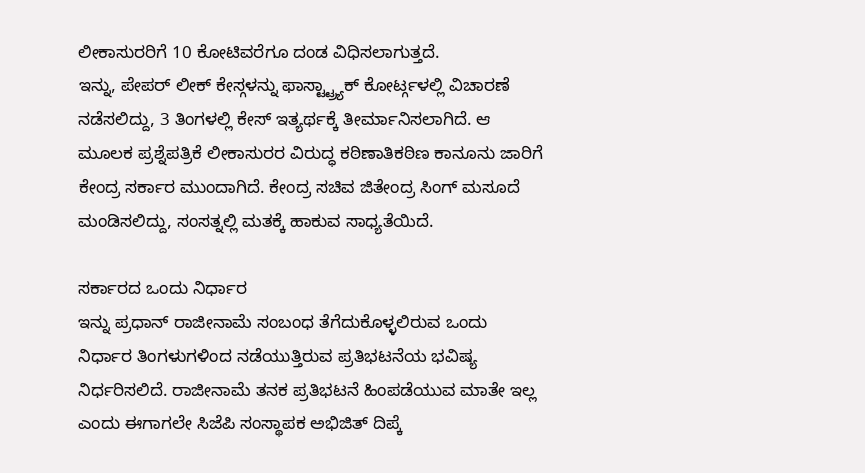ಲೀಕಾಸುರರಿಗೆ 10 ಕೋಟಿವರೆಗೂ ದಂಡ ವಿಧಿಸಲಾಗುತ್ತದೆ.
ಇನ್ನು, ಪೇಪರ್ ಲೀಕ್ ಕೇಸ್ಗಳನ್ನು ಫಾಸ್ಟ್ಟ್ರ್ಯಾಕ್ ಕೋರ್ಟ್ಗಳಲ್ಲಿ ವಿಚಾರಣೆ ನಡೆಸಲಿದ್ದು, 3 ತಿಂಗಳಲ್ಲಿ ಕೇಸ್ ಇತ್ಯರ್ಥಕ್ಕೆ ತೀರ್ಮಾನಿಸಲಾಗಿದೆ. ಆ ಮೂಲಕ ಪ್ರಶ್ನೆಪತ್ರಿಕೆ ಲೀಕಾಸುರರ ವಿರುದ್ಧ ಕಠಿಣಾತಿಕಠಿಣ ಕಾನೂನು ಜಾರಿಗೆ ಕೇಂದ್ರ ಸರ್ಕಾರ ಮುಂದಾಗಿದೆ. ಕೇಂದ್ರ ಸಚಿವ ಜಿತೇಂದ್ರ ಸಿಂಗ್ ಮಸೂದೆ ಮಂಡಿಸಲಿದ್ದು, ಸಂಸತ್ನಲ್ಲಿ ಮತಕ್ಕೆ ಹಾಕುವ ಸಾಧ್ಯತೆಯಿದೆ.

ಸರ್ಕಾರದ ಒಂದು ನಿರ್ಧಾರ
ಇನ್ನು ಪ್ರಧಾನ್ ರಾಜೀನಾಮೆ ಸಂಬಂಧ ತೆಗೆದುಕೊಳ್ಳಲಿರುವ ಒಂದು ನಿರ್ಧಾರ ತಿಂಗಳುಗಳಿಂದ ನಡೆಯುತ್ತಿರುವ ಪ್ರತಿಭಟನೆಯ ಭವಿಷ್ಯ ನಿರ್ಧರಿಸಲಿದೆ. ರಾಜೀನಾಮೆ ತನಕ ಪ್ರತಿಭಟನೆ ಹಿಂಪಡೆಯುವ ಮಾತೇ ಇಲ್ಲ ಎಂದು ಈಗಾಗಲೇ ಸಿಜೆಪಿ ಸಂಸ್ಥಾಪಕ ಅಭಿಜಿತ್ ದಿಪ್ಕೆ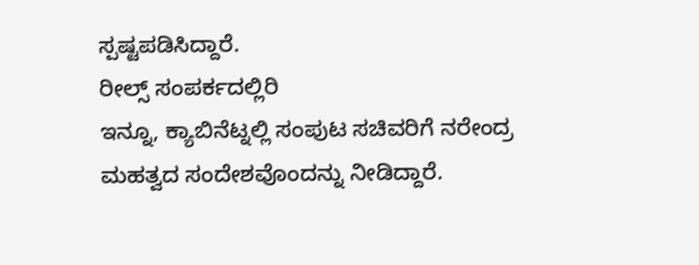ಸ್ಪಷ್ಟಪಡಿಸಿದ್ದಾರೆ.
ರೀಲ್ಸ್ ಸಂಪರ್ಕದಲ್ಲಿರಿ
ಇನ್ನೂ, ಕ್ಯಾಬಿನೆಟ್ನಲ್ಲಿ ಸಂಪುಟ ಸಚಿವರಿಗೆ ನರೇಂದ್ರ ಮಹತ್ವದ ಸಂದೇಶವೊಂದನ್ನು ನೀಡಿದ್ದಾರೆ.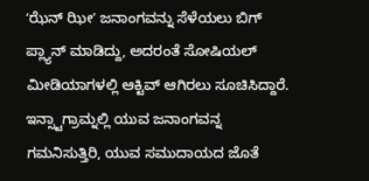ʻಝೆನ್ ಝೀʼ ಜನಾಂಗವನ್ನು ಸೆಳೆಯಲು ಬಿಗ್ ಪ್ಲ್ಯಾನ್ ಮಾಡಿದ್ದು, ಅದರಂತೆ ಸೋಷಿಯಲ್ ಮೀಡಿಯಾಗಳಲ್ಲಿ ಆಕ್ಟಿವ್ ಆಗಿರಲು ಸೂಚಿಸಿದ್ದಾರೆ. ಇನ್ಸ್ಟಾಗ್ರಾಮ್ನಲ್ಲಿ ಯುವ ಜನಾಂಗವನ್ನ ಗಮನಿಸುತ್ತಿರಿ, ಯುವ ಸಮುದಾಯದ ಜೊತೆ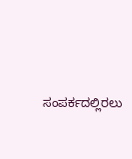ಸಂಪರ್ಕದಲ್ಲಿರಲು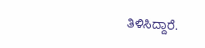ತಿಳಿಸಿದ್ದಾರೆ.